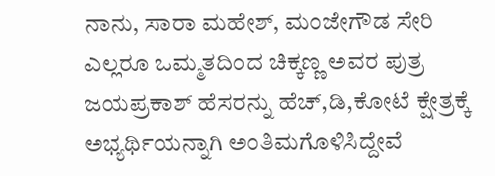ನಾನು, ಸಾರಾ ಮಹೇಶ್, ಮಂಜೇಗೌಡ ಸೇರಿ ಎಲ್ಲರೂ ಒಮ್ಮತದಿಂದ ಚಿಕ್ಕಣ್ಣ ಅವರ ಪುತ್ರ ಜಯಪ್ರಕಾಶ್ ಹೆಸರನ್ನು ಹೆಚ್,ಡಿ,ಕೋಟೆ ಕ್ಷೇತ್ರಕ್ಕೆ ಅಭ್ಯರ್ಥಿಯನ್ನಾಗಿ ಅಂತಿಮಗೊಳಿಸಿದ್ದೇವೆ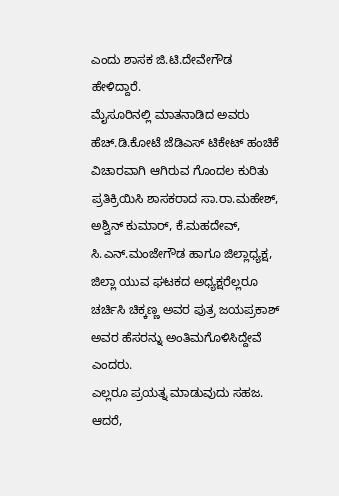ಎಂದು ಶಾಸಕ ಜಿ.ಟಿ.ದೇವೇಗೌಡ ಹೇಳಿದ್ದಾರೆ.
ಮೈಸೂರಿನಲ್ಲಿ ಮಾತನಾಡಿದ ಅವರು ಹೆಚ್.ಡಿ.ಕೋಟೆ ಜೆಡಿಎಸ್ ಟಿಕೇಟ್ ಹಂಚಿಕೆ ವಿಚಾರವಾಗಿ ಆಗಿರುವ ಗೊಂದಲ ಕುರಿತು ಪ್ರತಿಕ್ರಿಯಿಸಿ ಶಾಸಕರಾದ ಸಾ.ರಾ.ಮಹೇಶ್, ಅಶ್ವಿನ್ ಕುಮಾರ್, ಕೆ.ಮಹದೇವ್, ಸಿ.ಎನ್.ಮಂಜೇಗೌಡ ಹಾಗೂ ಜಿಲ್ಲಾಧ್ಯಕ್ಷ, ಜಿಲ್ಲಾ ಯುವ ಘಟಕದ ಅಧ್ಯಕ್ಷರೆಲ್ಲರೂ ಚರ್ಚಿಸಿ ಚಿಕ್ಕಣ್ಣ ಅವರ ಪುತ್ರ ಜಯಪ್ರಕಾಶ್ ಅವರ ಹೆಸರನ್ನು ಅಂತಿಮಗೊಳಿಸಿದ್ದೇವೆ ಎಂದರು.
ಎಲ್ಲರೂ ಪ್ರಯತ್ನ ಮಾಡುವುದು ಸಹಜ. ಆದರೆ,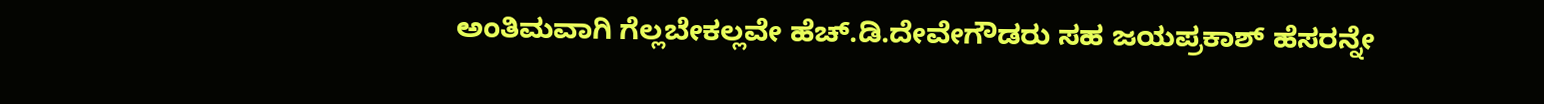ಅಂತಿಮವಾಗಿ ಗೆಲ್ಲಬೇಕಲ್ಲವೇ ಹೆಚ್.ಡಿ.ದೇವೇಗೌಡರು ಸಹ ಜಯಪ್ರಕಾಶ್ ಹೆಸರನ್ನೇ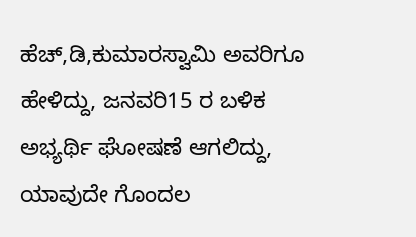ಹೆಚ್,ಡಿ,ಕುಮಾರಸ್ವಾಮಿ ಅವರಿಗೂ ಹೇಳಿದ್ದು, ಜನವರಿ15 ರ ಬಳಿಕ ಅಭ್ಯರ್ಥಿ ಘೋಷಣೆ ಆಗಲಿದ್ದು, ಯಾವುದೇ ಗೊಂದಲ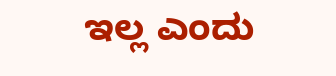ಇಲ್ಲ ಎಂದು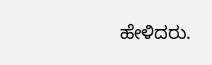ಹೇಳಿದರು.